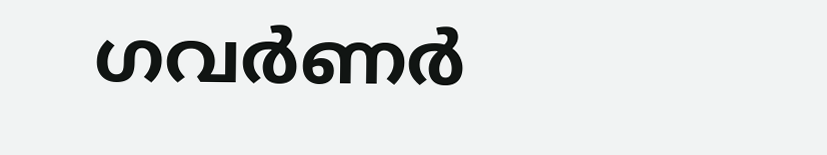ഗവര്‍ണര്‍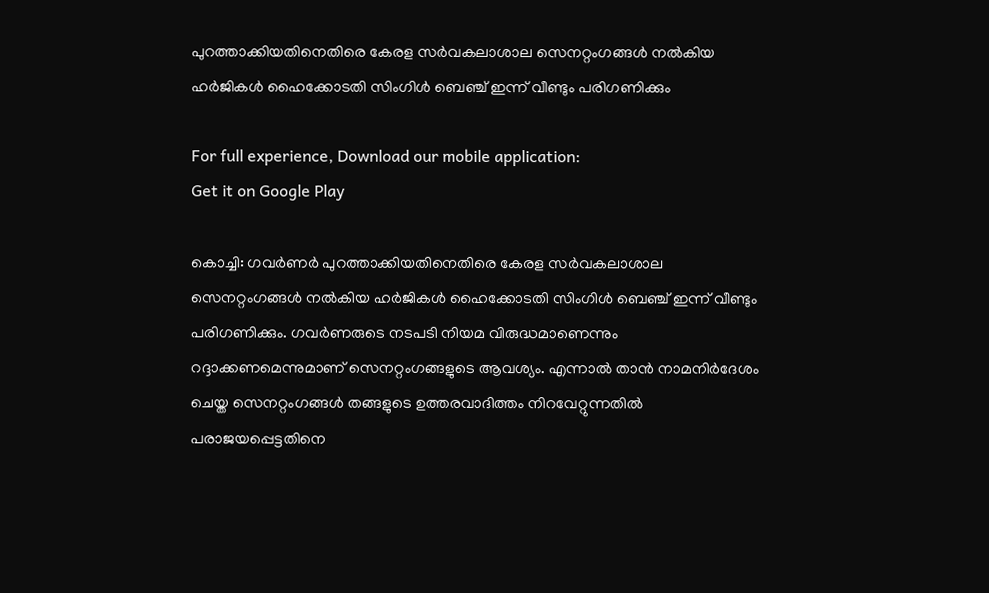പുറത്താക്കിയതിനെതിരെ കേരള സര്‍വകലാശാല സെനറ്റംഗങ്ങള്‍ നല്‍കിയ ഹര്‍ജികള്‍ ഹൈക്കോടതി സിംഗിള്‍ ബെഞ്ച് ഇന്ന് വീണ്ടും പരിഗണിക്കും

For full experience, Download our mobile application:
Get it on Google Play

കൊച്ചി: ഗവര്‍ണര്‍ പുറത്താക്കിയതിനെതിരെ കേരള സര്‍വകലാശാല സെനറ്റംഗങ്ങള്‍ നല്‍കിയ ഹര്‍ജികള്‍ ഹൈക്കോടതി സിംഗിള്‍ ബെഞ്ച് ഇന്ന് വീണ്ടും പരിഗണിക്കും. ഗവര്‍ണരുടെ നടപടി നിയമ വിരുദ്ധമാണെന്നും റദ്ദാക്കണമെന്നുമാണ് സെനറ്റംഗങ്ങളുടെ ആവശ്യം. എന്നാല്‍ താന്‍ നാമനിര്‍ദേശം ചെയ്ത സെനറ്റംഗങ്ങള്‍ തങ്ങളുടെ ഉത്തരവാദിത്തം നിറവേറ്റുന്നതില്‍ പരാജയപ്പെട്ടതിനെ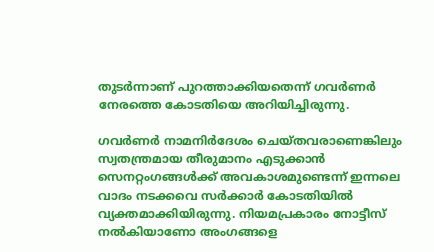തുടര്‍ന്നാണ് പുറത്താക്കിയതെന്ന് ഗവര്‍ണര്‍ നേരത്തെ കോടതിയെ അറിയിച്ചിരുന്നു.

ഗവര്‍ണര്‍ നാമനിര്‍ദേശം ചെയ്തവരാണെങ്കിലും സ്വതന്ത്രമായ തീരുമാനം എടുക്കാന്‍ സെനറ്റംഗങ്ങള്‍ക്ക് അവകാശമുണ്ടെന്ന് ഇന്നലെ വാദം നടക്കവെ സര്‍ക്കാര്‍ കോടതിയില്‍ വ്യക്തമാക്കിയിരുന്നു. നിയമപ്രകാരം നോട്ടീസ് നല്‍കിയാണോ അംഗങ്ങളെ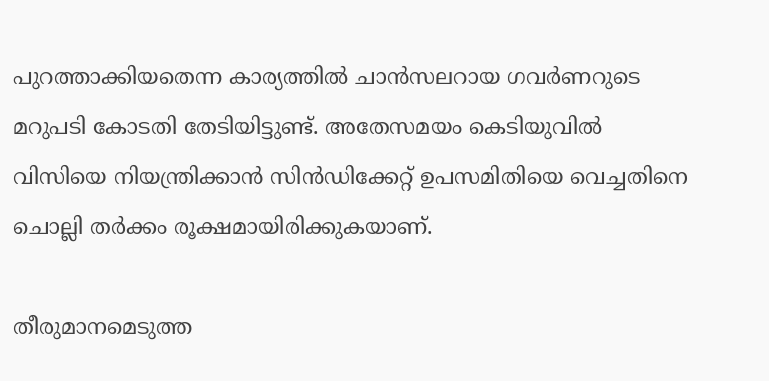പുറത്താക്കിയതെന്ന കാര്യത്തില്‍ ചാന്‍സലറായ ഗവര്‍ണറുടെ മറുപടി കോടതി തേടിയിട്ടുണ്ട്. അതേസമയം കെടിയുവില്‍ വിസിയെ നിയന്ത്രിക്കാന്‍ സിന്‍ഡിക്കേറ്റ് ഉപസമിതിയെ വെച്ചതിനെ ചൊല്ലി തര്‍ക്കം രൂക്ഷമായിരിക്കുകയാണ്.

തീരുമാനമെടുത്ത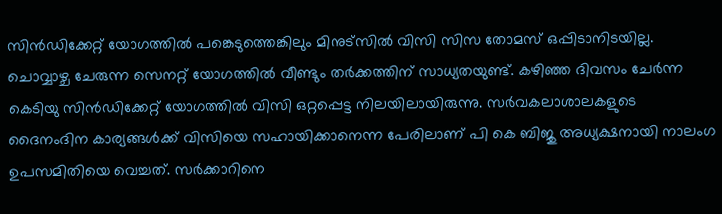സിന്‍ഡിക്കേറ്റ് യോഗത്തില്‍ പങ്കെടുത്തെങ്കിലും മിനുട്സില്‍ വിസി സിസ തോമസ് ഒപ്പിടാനിടയില്ല. ചൊവ്വാഴ്ച ചേരുന്ന സെനറ്റ് യോഗത്തില്‍ വീണ്ടും തര്‍ക്കത്തിന് സാധ്യതയുണ്ട്. കഴിഞ്ഞ ദിവസം ചേര്‍ന്ന കെടിയു സിന്‍ഡിക്കേറ്റ് യോഗത്തില്‍ വിസി ഒറ്റപ്പെട്ട നിലയിലായിരുന്നു. സര്‍വകലാശാലകളുടെ ദൈനംദിന കാര്യങ്ങള്‍ക്ക് വിസിയെ സഹായിക്കാനെന്ന പേരിലാണ് പി കെ ബിജു അധ്യക്ഷനായി നാലംഗ ഉപസമിതിയെ വെച്ചത്. സര്‍ക്കാറിനെ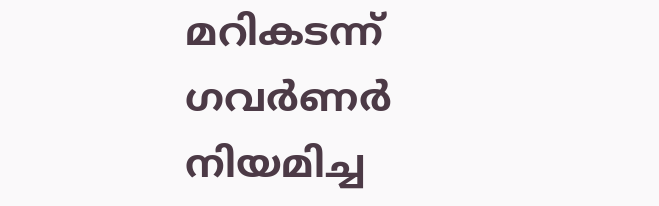മറികടന്ന് ഗവര്‍ണര്‍ നിയമിച്ച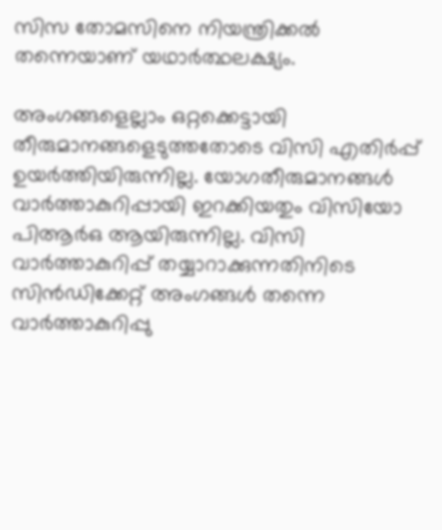സിസ തോമസിനെ നിയന്ത്രിക്കല്‍ തന്നെയാണ് യഥാര്‍ത്ഥലക്ഷ്യം.

അംഗങ്ങളെല്ലാം ഒറ്റക്കെട്ടായി തീരുമാനങ്ങളെടുത്തതോടെ വിസി എതിര്‍പ്പ് ഉയര്‍ത്തിയിരുന്നില്ല. യോഗതീരുമാനങ്ങള്‍ വാര്‍ത്താകുറിപ്പായി ഇറക്കിയതും വിസിയോ പിആര്‍ഒ ആയിരുന്നില്ല. വിസി വാര്‍ത്താകുറിപ്പ് തയ്യാറാക്കുന്നതിനിടെ സിന്‍ഡിക്കേറ്റ് അംഗങ്ങള്‍ തന്നെ വാര്‍ത്താകുറിപ്പു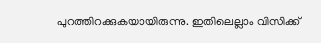പുറത്തിറക്കുകയായിരുന്നു. ഇതിലെല്ലാം വിസിക്ക്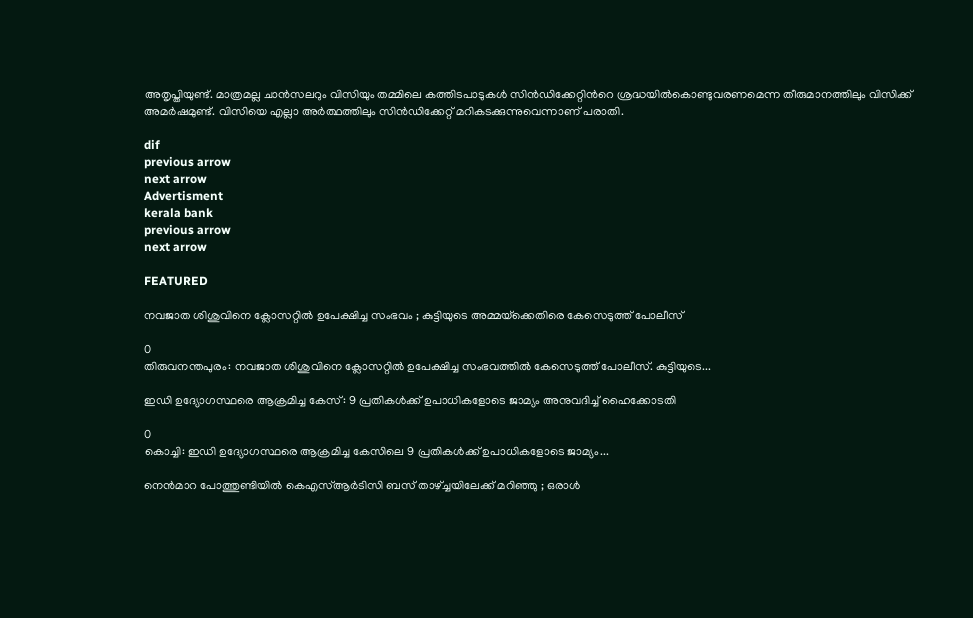അതൃപ്തിയുണ്ട്. മാത്രമല്ല ചാന്‍സലറും വിസിയും തമ്മിലെ കത്തിടപാടുകള്‍ സിന്‍ഡിക്കേറ്റിന്‍റെ ശ്രദ്ധയില്‍കൊണ്ടുവരണമെന്ന തീരുമാനത്തിലും വിസിക്ക് അമര്‍ഷമുണ്ട്. വിസിയെ എല്ലാ അര്‍ത്ഥത്തിലും സിന്‍ഡിക്കേറ്റ് മറികടക്കുന്നുവെന്നാണ് പരാതി.

dif
previous arrow
next arrow
Advertisment
kerala bank
previous arrow
next arrow

FEATURED

നവജാത ശിശുവിനെ ക്ലോസറ്റിൽ ഉപേക്ഷിച്ച സംഭവം ; കുട്ടിയുടെ അമ്മയ്‌ക്കെതിരെ കേസെടുത്ത് പോലീസ്

0
തിരുവനന്തപുരം: നവജാത ശിശുവിനെ ക്ലോസറ്റില്‍ ഉപേക്ഷിച്ച സംഭവത്തില്‍ കേസെടുത്ത് പോലീസ്. കുട്ടിയുടെ...

ഇഡി ഉദ്യോഗസ്ഥരെ ആക്രമിച്ച കേസ് : 9 പ്രതികൾക്ക് ഉപാധികളോടെ ജാമ്യം അനുവദിച്ച് ഹൈക്കോടതി

0
കൊച്ചി: ഇഡി ഉദ്യോഗസ്ഥരെ ആക്രമിച്ച കേസിലെ 9 പ്രതികൾക്ക് ഉപാധികളോടെ ജാമ്യം...

നെൻമാറ പോത്തുണ്ടിയിൽ കെഎസ്ആർ‌ടിസി ബസ് താഴ്ച്ചയിലേക്ക് മറിഞ്ഞു ; ഒരാൾ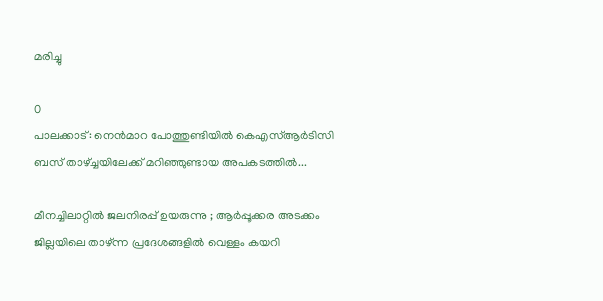മരിച്ചു

0
പാലക്കാട്: നെൻമാറ പോത്തുണ്ടിയിൽ കെഎസ്ആർ‌ടിസി ബസ് താഴ്ച്ചയിലേക്ക് മറിഞ്ഞുണ്ടായ അപകടത്തിൽ...

മീനച്ചിലാറ്റിൽ ജലനിരപ്പ് ഉയരുന്നു ; ആർപ്പൂക്കര അടക്കം ജില്ലയിലെ താഴ്ന്ന പ്രദേശങ്ങളിൽ വെള്ളം കയറി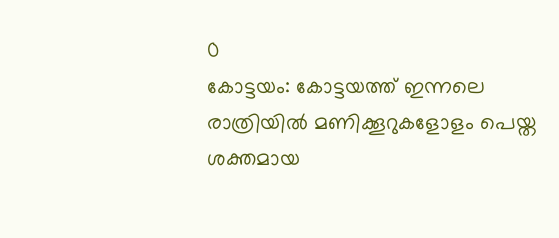0
കോട്ടയം: കോട്ടയത്ത് ഇന്നലെ രാത്രിയിൽ മണിക്കൂറുകളോളം പെയ്ത ശക്തമായ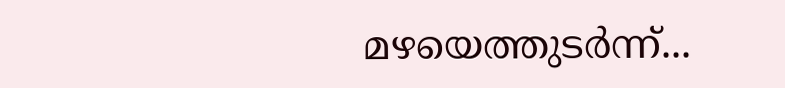മഴയെത്തുടർന്ന്...